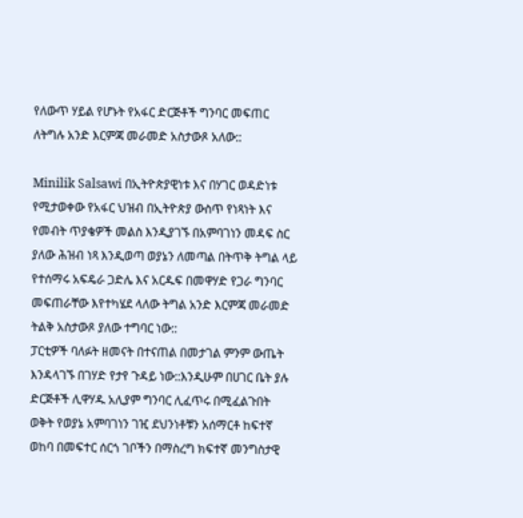የለውጥ ሃይል የሆኑት የአፋር ድርጅቶች ግንባር መፍጠር ለትግሉ አንድ እርምጃ መራመድ አስታውጾ አለው::

Minilik Salsawi በኢትዮጵያዊነቱ እና በሃገር ወዳድነቱ የሚታወቀው የአፋር ህዝብ በኢትዮጵያ ውስጥ የነጻነት እና የመብት ጥያቄዎች መልስ እንዲያገኙ በአምባገነን መዳፍ ስር ያለው ሕዝብ ነጻ እንዲወጣ ወያኔን ለመጣል በትጥቅ ትግል ላይ የተሰማሩ አፍዴራ ጋድሌ እና አርዱፍ በመዋሃድ የጋራ ግንባር መፍጠራቸው እየተካሄደ ላለው ትግል አንድ እርምጃ መራመድ ትልቅ አስታውጾ ያለው ተግባር ነው::
ፓርቲዎች ባለፉት ዘመናት በተናጠል በመታገል ምንም ውጤት እንዳላገኙ በገሃድ የታየ ጉዳይ ነው::እንዲሁም በሀገር ቤት ያሉ ድርጅቶች ሊዋሃዱ አሊያም ግንባር ሊፈጥሩ በሚፈልጉበት ወቅት የወያኔ አምባገነን ገዢ ደህንነቶቹን አሰማርቶ ከፍተኛ ወከባ በመፍተር ሰርጎ ገቦችን በማስረግ ክፍተኛ መንግስታዊ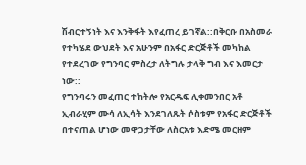ሽብርተኝነት እና እንቅፋት እየፈጠረ ይገኛል::በቅርቡ በአስመራ የተካሄደ ውህደት እና አሁንም በአፋር ድርጅቶች መካከል የተደረገው የግንባር ምስረታ ለትግሉ ታላቅ ግብ እና እመርታ ነው::
የግንባሩን መፈጠር ተከትሎ የአርዱፍ ሊቀመንበር አቶ ኢብራሂም ሙሳ ለኢሳት እንደገለጹት ሶስቱም የአፋር ድርጅቶች በተናጠል ሆነው መዋጋታቸው ለስርአቱ እድሜ መርዘም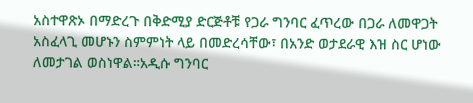አስተዋጽኦ በማድረጉ በቅድሚያ ድርጅቶቹ የጋራ ግንባር ፈጥረው በጋራ ለመዋጋት አስፈላጊ መሆኑን ስምምነት ላይ በመድረሳቸው፣ በአንድ ወታደራዊ እዝ ስር ሆነው ለመታገል ወስነዋል።አዲሱ ግንባር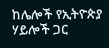ከሌሎች የኢትዮጵያ ሃይሎች ጋር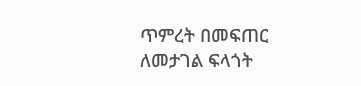ጥምረት በመፍጠር ለመታገል ፍላጎት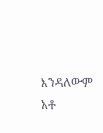እንዳለውም አቶ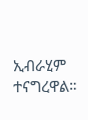ኢብራሂም ተናግረዋል።